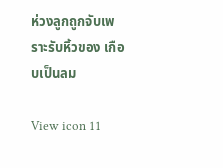ห่วงลูกถูกจับเพราะรับหิ้วของ เกือบเป็นลม

View icon 11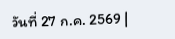วันที่ 27 ก.ค. 2569 |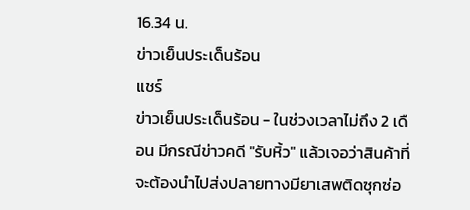16.34 น.
ข่าวเย็นประเด็นร้อน
แชร์
ข่าวเย็นประเด็นร้อน - ในช่วงเวลาไม่ถึง 2 เดือน มีกรณีข่าวคดี "รับหิ้ว" แล้วเจอว่าสินค้าที่จะต้องนำไปส่งปลายทางมียาเสพติดซุกซ่อ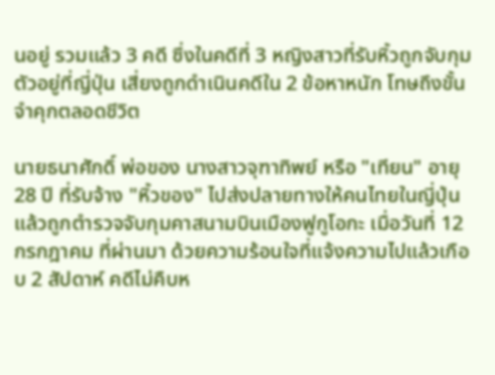นอยู่ รวมแล้ว 3 คดี ซึ่งในคดีที่ 3 หญิงสาวที่รับหิ้วถูกจับกุมตัวอยู่ที่ญี่ปุ่น เสี่ยงถูกดำเนินคดีใน 2 ข้อหาหนัก โทษถึงขั้นจำคุกตลอดชีวิต

นายธนาศักดิ์ พ่อของ นางสาวจุฑาทิพย์ หรือ "เทียน" อายุ 28 ปี ที่รับจ้าง "หิ้วของ" ไปส่งปลายทางให้คนไทยในญี่ปุ่น แล้วถูกตำรวจจับกุมคาสนามบินเมืองฟูกูโอกะ เมื่อวันที่ 12 กรกฎาคม ที่ผ่านมา ด้วยความร้อนใจที่แจ้งความไปแล้วเกือบ 2 สัปดาห์ คดีไม่คืบห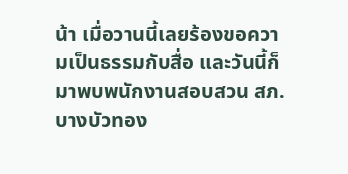น้า เมื่อวานนี้เลยร้องขอความเป็นธรรมกับสื่อ และวันนี้ก็มาพบพนักงานสอบสวน สภ.บางบัวทอง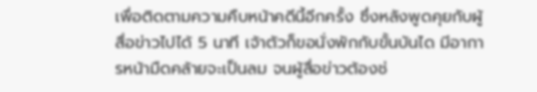เพื่อติดตามความคืบหน้าคดีนี้อีกครั้ง ซึ่งหลังพูดคุยกับผู้สื่อข่าวไปได้ 5 นาที เจ้าตัวก็ขอนั่งพักกับขั้นบันได มีอาการหน้ามืดคล้ายจะเป็นลม จนผู้สื่อข่าวต้องช่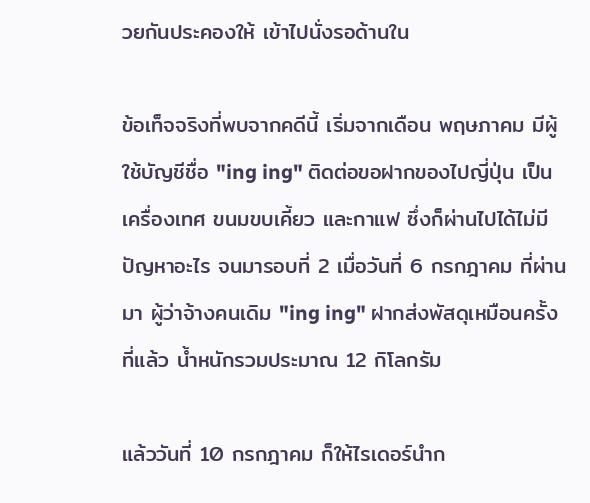วยกันประคองให้ เข้าไปนั่งรอด้านใน

ข้อเท็จจริงที่พบจากคดีนี้ เริ่มจากเดือน พฤษภาคม มีผู้ใช้บัญชีชื่อ "ing ing" ติดต่อขอฝากของไปญี่ปุ่น เป็นเครื่องเทศ ขนมขบเคี้ยว และกาแฟ ซึ่งก็ผ่านไปได้ไม่มีปัญหาอะไร จนมารอบที่ 2 เมื่อวันที่ 6 กรกฎาคม ที่ผ่านมา ผู้ว่าจ้างคนเดิม "ing ing" ฝากส่งพัสดุเหมือนครั้งที่แล้ว น้ำหนักรวมประมาณ 12 กิโลกรัม

แล้ววันที่ 10 กรกฎาคม ก็ให้ไรเดอร์นำก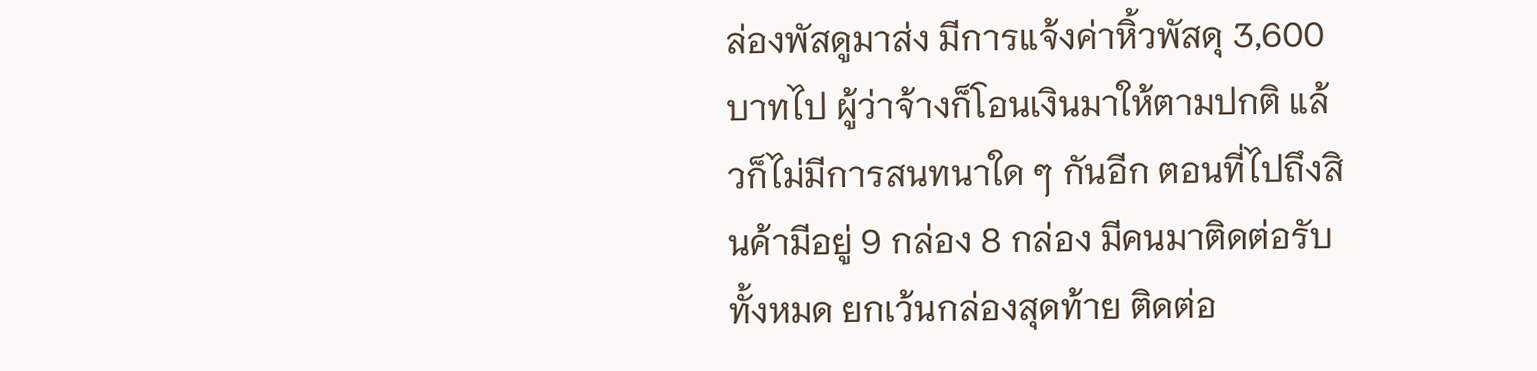ล่องพัสดูมาส่ง มีการแจ้งค่าหิ้วพัสดุ 3,600 บาทไป ผู้ว่าจ้างก็โอนเงินมาให้ตามปกติ แล้วก็ไม่มีการสนทนาใด ๆ กันอีก ตอนที่ไปถึงสินค้ามีอยู่ 9 กล่อง 8 กล่อง มีคนมาติดต่อรับทั้งหมด ยกเว้นกล่องสุดท้าย ติดต่อ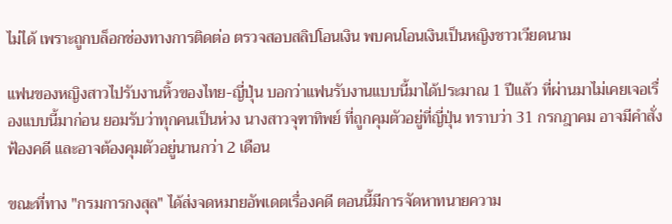ไม่ได้ เพราะถูกบล็อกช่องทางการติดต่อ ตรวจสอบสลิปโอนเงิน พบคนโอนเงินเป็นหญิงชาวเวียดนาม

แฟนของหญิงสาวไปรับงานหิ้วของไทย-ญี่ปุ่น บอกว่าแฟนรับงานแบบนี้มาได้ประมาณ 1 ปีแล้ว ที่ผ่านมาไม่เคยเจอเรื่องแบบนี้มาก่อน ยอมรับว่าทุกคนเป็นห่วง นางสาวจุฑาทิพย์ ที่ถูกคุมตัวอยู่ที่ญี่ปุ่น ทราบว่า 31 กรกฎาคม อาจมีคำสั่งฟ้องคดี และอาจต้องคุมตัวอยู่นานกว่า 2 เดือน

ขณะที่ทาง "กรมการกงสุล" ได้ส่งจดหมายอัพเดตเรื่องคดี ตอนนี้มีการจัดหาทนายความ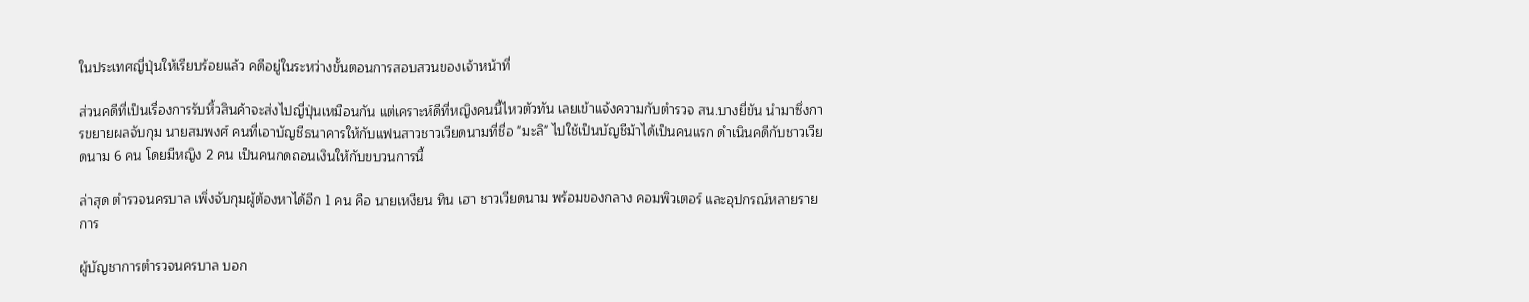ในประเทศญี่ปุ่นให้เรียบร้อยแล้ว คดีอยู่ในระหว่างขั้นตอนการสอบสวนของเจ้าหน้าที่

ส่วนคดีที่เป็นเรื่องการรับหิ้วสินค้าจะส่งไปญี่ปุ่นเหมือนกัน แต่เคราะห์ดีที่หญิงคนนี้ไหวตัวทัน เลยเข้าแจ้งความกับตำรวจ สน.บางยี่ขัน นำมาซึ่งการขยายผลจับกุม นายสมพงศ์ คนที่เอาบัญชีธนาคารให้กับแฟนสาวชาวเวียดนามที่ชื่อ "มะลิ" ไปใช้เป็นบัญชีม้าได้เป็นคนแรก ดำเนินคดีกับชาวเวียดนาม 6 คน โดยมีหญิง 2 คน เป็นคนกดถอนเงินให้กับขบวนการนี้

ล่าสุด ตำรวจนครบาล เพิ่งจับกุมผู้ต้องหาได้อีก 1 คน คือ นายเหงียน ทิน เฮา ชาวเวียดนาม พร้อมของกลาง คอมพิวเตอร์ และอุปกรณ์หลายรายการ

ผู้บัญชาการตำรวจนครบาล บอก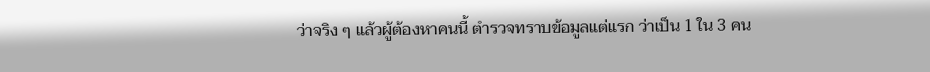ว่าจริง ๆ แล้วผู้ต้องหาคนนี้ ตำรวจทราบข้อมูลแต่แรก ว่าเป็น 1 ใน 3 คน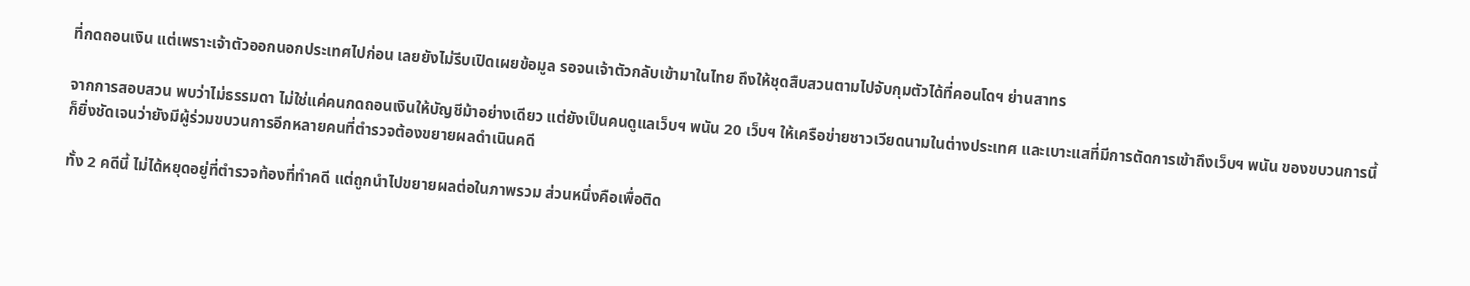ที่กดถอนเงิน แต่เพราะเจ้าตัวออกนอกประเทศไปก่อน เลยยังไม่รีบเปิดเผยข้อมูล รอจนเจ้าตัวกลับเข้ามาในไทย ถึงให้ชุดสืบสวนตามไปจับกุมตัวได้ที่คอนโดฯ ย่านสาทร

จากการสอบสวน พบว่าไม่ธรรมดา ไม่ใช่แค่คนกดถอนเงินให้บัญชีม้าอย่างเดียว แต่ยังเป็นคนดูแลเว็บฯ พนัน 20 เว็บฯ ให้เครือข่ายชาวเวียดนามในต่างประเทศ และเบาะแสที่มีการตัดการเข้าถึงเว็บฯ พนัน ของขบวนการนี้ ก็ยิ่งชัดเจนว่ายังมีผู้ร่วมขบวนการอีกหลายคนที่ตำรวจต้องขยายผลดำเนินคดี

ทั้ง 2 คดีนี้ ไม่ได้หยุดอยู่ที่ตำรวจท้องที่ทำคดี แต่ถูกนำไปขยายผลต่อในภาพรวม ส่วนหนึ่งคือเพื่อติด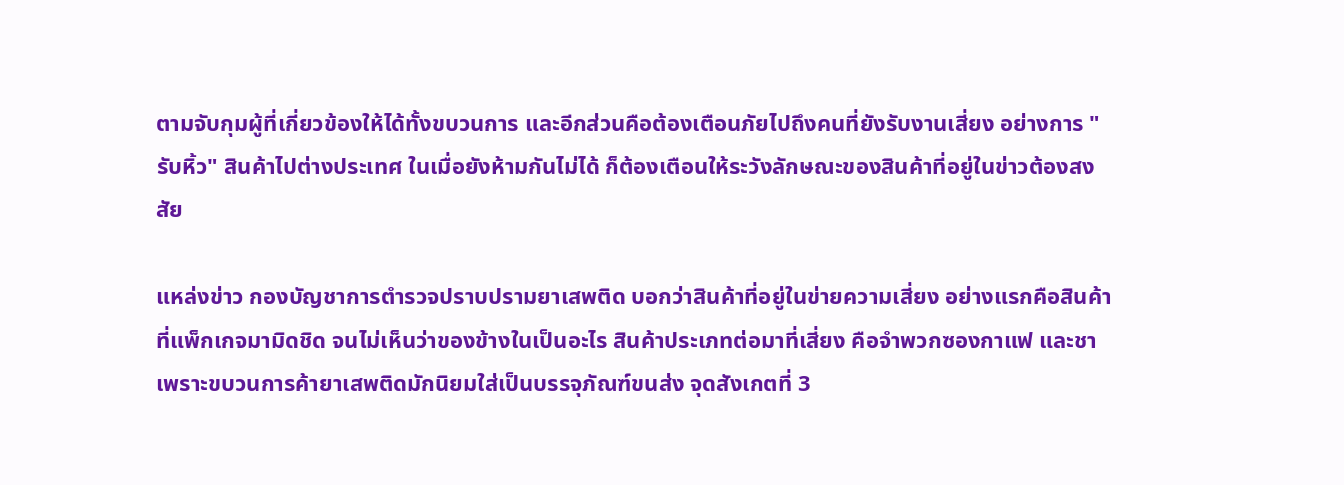ตามจับกุมผู้ที่เกี่ยวข้องให้ได้ทั้งขบวนการ และอีกส่วนคือต้องเตือนภัยไปถึงคนที่ยังรับงานเสี่ยง อย่างการ "รับหิ้ว" สินค้าไปต่างประเทศ ในเมื่อยังห้ามกันไม่ได้ ก็ต้องเตือนให้ระวังลักษณะของสินค้าที่อยู่ในข่าวต้องสงสัย

แหล่งข่าว กองบัญชาการตำรวจปราบปรามยาเสพติด บอกว่าสินค้าที่อยู่ในข่ายความเสี่ยง อย่างแรกคือสินค้าที่แพ็กเกจมามิดชิด จนไม่เห็นว่าของข้างในเป็นอะไร สินค้าประเภทต่อมาที่เสี่ยง คือจำพวกซองกาแฟ และชา เพราะขบวนการค้ายาเสพติดมักนิยมใส่เป็นบรรจุภัณฑ์ขนส่ง จุดสังเกตที่ 3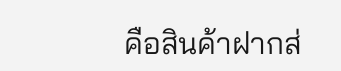คือสินค้าฝากส่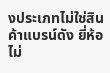งประเภทไม่ใช่สินค้าแบรน์ดัง ยี่ห้อไม่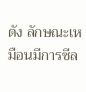ดัง ลักษณะเหมือนมีการซีล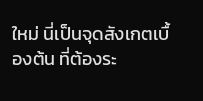ใหม่ นี่เป็นจุดสังเกตเบื้องต้น ที่ต้องระ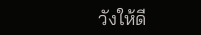วังให้ดี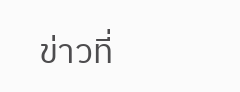ข่าวที่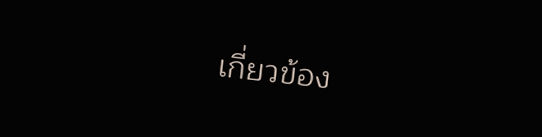เกี่ยวข้อง